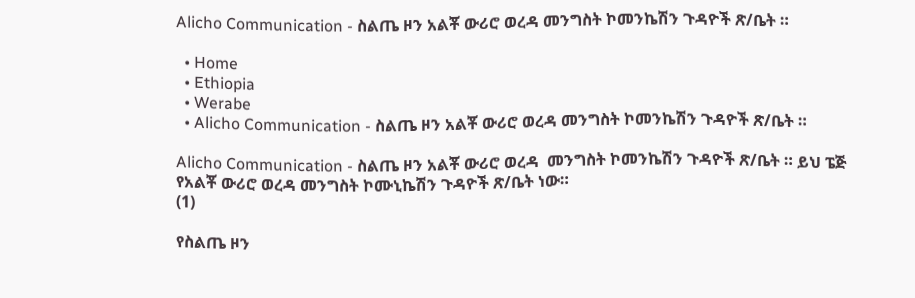Alicho Communication - ስልጤ ዞን አልቾ ውሪሮ ወረዳ መንግስት ኮመንኬሽን ጉዳዮች ጽ/ቤት ።

  • Home
  • Ethiopia
  • Werabe
  • Alicho Communication - ስልጤ ዞን አልቾ ውሪሮ ወረዳ መንግስት ኮመንኬሽን ጉዳዮች ጽ/ቤት ።

Alicho Communication - ስልጤ ዞን አልቾ ውሪሮ ወረዳ  መንግስት ኮመንኬሽን ጉዳዮች ጽ/ቤት ። ይህ ፔጅ የአልቾ ውሪሮ ወረዳ መንግስት ኮሙኒኬሽን ጉዳዮች ጽ/ቤት ነው።
(1)

የስልጤ ዞን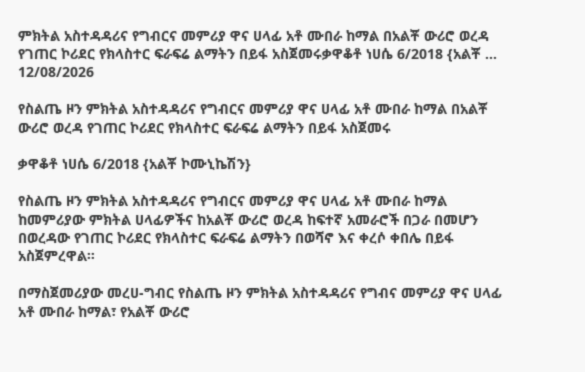ምክትል አስተዳዳሪና የግብርና መምሪያ ዋና ሀላፊ አቶ ሙበራ ከማል በአልቾ ውሪሮ ወረዳ የገጠር ኮሪደር የክላስተር ፍራፍሬ ልማትን በይፋ አስጀመሩቃዋቆቶ ነሀሴ 6/2018 {አልቾ ...
12/08/2026

የስልጤ ዞን ምክትል አስተዳዳሪና የግብርና መምሪያ ዋና ሀላፊ አቶ ሙበራ ከማል በአልቾ ውሪሮ ወረዳ የገጠር ኮሪደር የክላስተር ፍራፍሬ ልማትን በይፋ አስጀመሩ

ቃዋቆቶ ነሀሴ 6/2018 {አልቾ ኮሙኒኬሽን}

የስልጤ ዞን ምክትል አስተዳዳሪና የግብርና መምሪያ ዋና ሀላፊ አቶ ሙበራ ከማል ከመምሪያው ምክትል ሀላፊዎችና ከአልቾ ውሪሮ ወረዳ ከፍተኛ አመራሮች በጋራ በመሆን በወረዳው የገጠር ኮሪደር የክላስተር ፍራፍሬ ልማትን በወሻኖ እና ቀረሶ ቀበሌ በይፋ አስጀምረዋል።

በማስጀመሪያው መረሀ-ግብር የስልጤ ዞን ምክትል አስተዳዳሪና የግብና መምሪያ ዋና ሀላፊ አቶ ሙበራ ከማል፣ የአልቾ ውሪሮ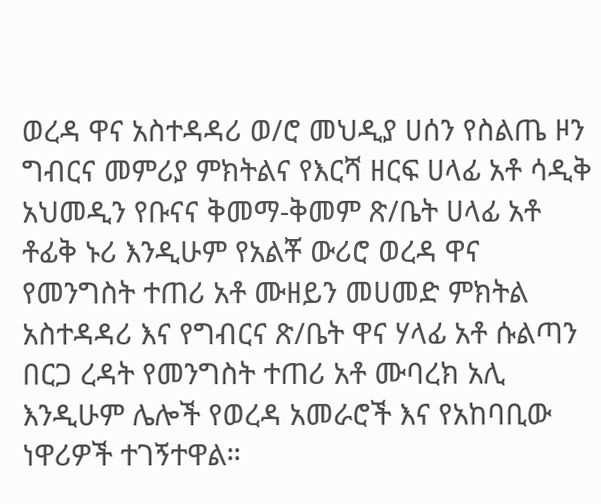ወረዳ ዋና አስተዳዳሪ ወ/ሮ መህዲያ ሀሰን የስልጤ ዞን ግብርና መምሪያ ምክትልና የእርሻ ዘርፍ ሀላፊ አቶ ሳዲቅ አህመዲን የቡናና ቅመማ-ቅመም ጽ/ቤት ሀላፊ አቶ ቶፊቅ ኑሪ እንዲሁም የአልቾ ውሪሮ ወረዳ ዋና የመንግስት ተጠሪ አቶ ሙዘይን መሀመድ ምክትል አስተዳዳሪ እና የግብርና ጽ/ቤት ዋና ሃላፊ አቶ ሱልጣን በርጋ ረዳት የመንግስት ተጠሪ አቶ ሙባረክ አሊ እንዲሁም ሌሎች የወረዳ አመራሮች እና የአከባቢው ነዋሪዎች ተገኝተዋል።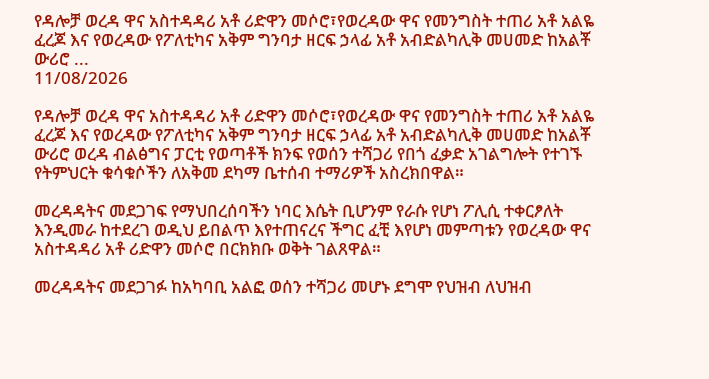የዳሎቻ ወረዳ ዋና አስተዳዳሪ አቶ ሪድዋን መሶሮ፣የወረዳው ዋና የመንግስት ተጠሪ አቶ አልዬ ፈረጆ እና የወረዳው የፖለቲካና አቅም ግንባታ ዘርፍ ኃላፊ አቶ አብድልካሊቅ መሀመድ ከአልቾ ውሪሮ ...
11/08/2026

የዳሎቻ ወረዳ ዋና አስተዳዳሪ አቶ ሪድዋን መሶሮ፣የወረዳው ዋና የመንግስት ተጠሪ አቶ አልዬ ፈረጆ እና የወረዳው የፖለቲካና አቅም ግንባታ ዘርፍ ኃላፊ አቶ አብድልካሊቅ መሀመድ ከአልቾ ውሪሮ ወረዳ ብልፅግና ፓርቲ የወጣቶች ክንፍ የወሰን ተሻጋሪ የበጎ ፈቃድ አገልግሎት የተገኙ የትምህርት ቁሳቁሶችን ለአቅመ ደካማ ቤተሰብ ተማሪዎች አስረክበዋል።

መረዳዳትና መደጋገፍ የማህበረሰባችን ነባር እሴት ቢሆንም የራሱ የሆነ ፖሊሲ ተቀርፆለት እንዲመራ ከተደረገ ወዲህ ይበልጥ እየተጠናረና ችግር ፈቺ እየሆነ መምጣቱን የወረዳው ዋና አስተዳዳሪ አቶ ሪድዋን መሶሮ በርክክቡ ወቅት ገልጸዋል።

መረዳዳትና መደጋገፉ ከአካባቢ አልፎ ወሰን ተሻጋሪ መሆኑ ደግሞ የህዝብ ለህዝብ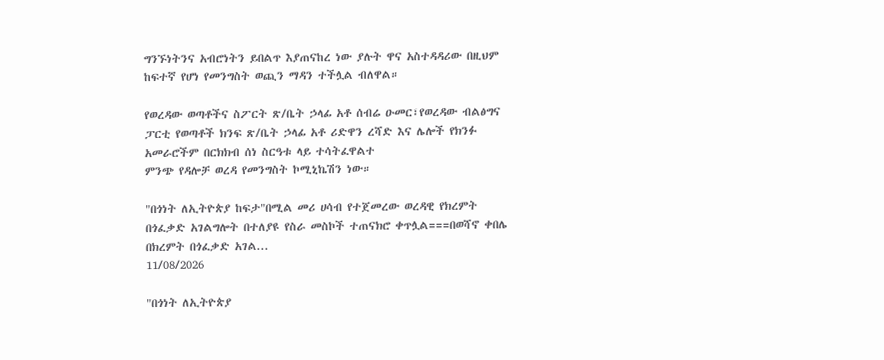ግንኙነትንና አብሮነትን ይበልጥ እያጠናከረ ነው ያሉት ዋና አስተዳዳሪው በዚህም ከፍተኛ የሆነ የመንግስት ወጪን ማዳን ተችሏል ብለዋል።

የወረዳው ወጣቶችና ስፖርት ጽ/ቤት ኃላፊ አቶ ሰብሬ ዑመር፣የወረዳው ብልፅግና ፓርቲ የወጣቶች ክንፍ ጽ/ቤት ኃላፊ አቶ ሪድዋን ረሻድ እና ሌሎች የክንፉ አመራሮችም በርክክብ ሰነ ስርዓቱ ላይ ተሳትፈዋልተ
ምንጭ የዳሎቻ ወረዳ የመንግስት ኮሚኒኬሽን ነው።

"በጎነት ለኢትዮጵያ ከፍታ"በሚል መሪ ሀሳብ የተጀመረው ወረዳዊ የክረምት በጎፈቃድ አገልግሎት በተለያዩ የስራ መስኮች ተጠናክሮ ቀጥሏል===በወሻኖ ቀበሌ በክረምት በጎፈቃድ አገል...
11/08/2026

"በጎነት ለኢትዮጵያ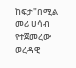ከፍታ"በሚል መሪ ሀሳብ የተጀመረው ወረዳዊ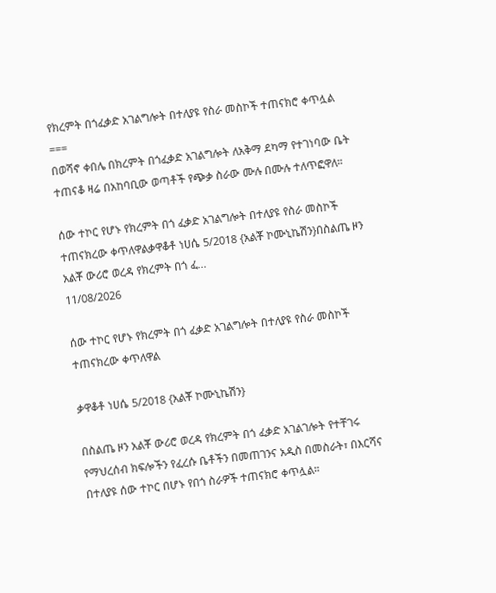የክረምት በጎፈቃድ አገልግሎት በተለያዩ የስራ መስኮች ተጠናክሮ ቀጥሏል
===
በወሻኖ ቀበሌ በክረምት በጎፈቃድ አገልግሎት ለአቅማ ደካማ የተገነባው ቤት ተጠናቆ ዛሬ በአከባቢው ወጣቶች የጭቃ ስራው ሙሉ በሙሉ ተለጥፎዋለ።

ሰው ተኮር የሆኑ የክረምት በጎ ፈቃድ አገልግሎት በተለያዩ የስራ መስኮች ተጠናክረው ቀጥለዋልቃዋቆቶ ነሀሴ 5/2018 {አልቾ ኮሙኒኬሽን}በስልጤ ዞን አልቾ ውሪሮ ወረዳ የክረምት በጎ ፈ...
11/08/2026

ሰው ተኮር የሆኑ የክረምት በጎ ፈቃድ አገልግሎት በተለያዩ የስራ መስኮች ተጠናክረው ቀጥለዋል

ቃዋቆቶ ነሀሴ 5/2018 {አልቾ ኮሙኒኬሽን}

በስልጤ ዞን አልቾ ውሪሮ ወረዳ የክረምት በጎ ፈቃድ አገልገሎት የተቸገሩ የማህረሰብ ክፍሎችን የፈረሱ ቤቶችን በመጠገንና አዲስ በመስራት፣ በእርሻና በተለያዩ ሰው ተኮር በሆኑ የበጎ ስራዎች ተጠናክሮ ቀጥሏል።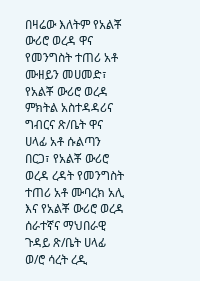በዛሬው እለትም የአልቾ ውሪሮ ወረዳ ዋና የመንግስት ተጠሪ አቶ ሙዘይን መሀመድ፣ የአልቾ ውሪሮ ወረዳ ምክትል አስተዳዳሪና ግብርና ጽ/ቤት ዋና ሀላፊ አቶ ሱልጣን በርጋ፣ የአልቾ ውሪሮ ወረዳ ረዳት የመንግስት ተጠሪ አቶ ሙባረክ አሊ እና የአልቾ ውሪሮ ወረዳ ሰራተኛና ማህበራዊ ጉዳይ ጽ/ቤት ሀላፊ ወ/ሮ ሳረት ረዲ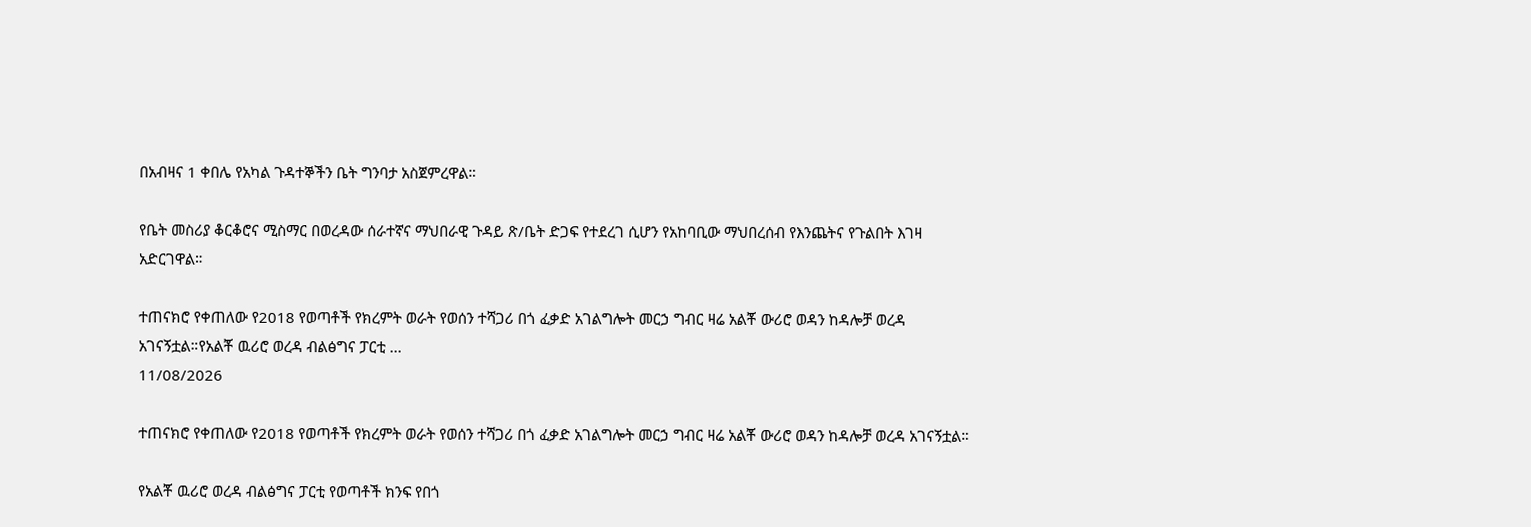በአብዛና 1 ቀበሌ የአካል ጉዳተኞችን ቤት ግንባታ አስጀምረዋል።

የቤት መስሪያ ቆርቆሮና ሚስማር በወረዳው ሰራተኛና ማህበራዊ ጉዳይ ጽ/ቤት ድጋፍ የተደረገ ሲሆን የአከባቢው ማህበረሰብ የእንጨትና የጉልበት እገዛ አድርገዋል።

ተጠናክሮ የቀጠለው የ2018 የወጣቶች የክረምት ወራት የወሰን ተሻጋሪ በጎ ፈቃድ አገልግሎት መርኃ ግብር ዛሬ አልቾ ውሪሮ ወዳን ከዳሎቻ ወረዳ አገናኝቷል።የአልቾ ዉሪሮ ወረዳ ብልፅግና ፓርቲ ...
11/08/2026

ተጠናክሮ የቀጠለው የ2018 የወጣቶች የክረምት ወራት የወሰን ተሻጋሪ በጎ ፈቃድ አገልግሎት መርኃ ግብር ዛሬ አልቾ ውሪሮ ወዳን ከዳሎቻ ወረዳ አገናኝቷል።

የአልቾ ዉሪሮ ወረዳ ብልፅግና ፓርቲ የወጣቶች ክንፍ የበጎ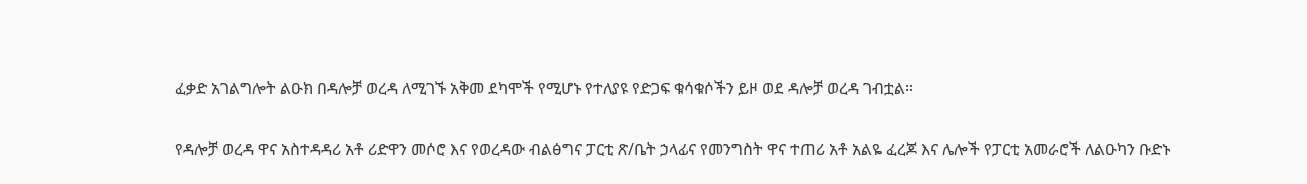ፈቃድ አገልግሎት ልዑክ በዳሎቻ ወረዳ ለሚገኙ አቅመ ደካሞች የሚሆኑ የተለያዩ የድጋፍ ቁሳቁሶችን ይዞ ወደ ዳሎቻ ወረዳ ገብቷል።

የዳሎቻ ወረዳ ዋና አስተዳዳሪ አቶ ሪድዋን መሶሮ እና የወረዳው ብልፅግና ፓርቲ ጽ/ቤት ኃላፊና የመንግስት ዋና ተጠሪ አቶ አልዬ ፈረጆ እና ሌሎች የፓርቲ አመራሮች ለልዑካን ቡድኑ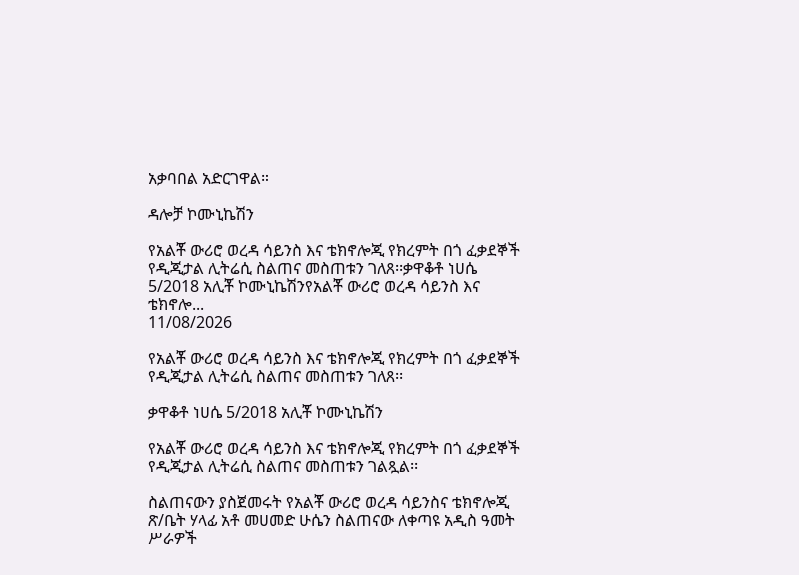አቃባበል አድርገዋል።

ዳሎቻ ኮሙኒኬሽን

የአልቾ ውሪሮ ወረዳ ሳይንስ እና ቴክኖሎጂ የክረምት በጎ ፈቃደኞች የዲጂታል ሊትሬሲ ስልጠና መስጠቱን ገለጸ፡፡ቃዋቆቶ ነሀሴ 5/2018 አሊቾ ኮሙኒኬሽንየአልቾ ውሪሮ ወረዳ ሳይንስ እና ቴክኖሎ...
11/08/2026

የአልቾ ውሪሮ ወረዳ ሳይንስ እና ቴክኖሎጂ የክረምት በጎ ፈቃደኞች የዲጂታል ሊትሬሲ ስልጠና መስጠቱን ገለጸ፡፡

ቃዋቆቶ ነሀሴ 5/2018 አሊቾ ኮሙኒኬሽን

የአልቾ ውሪሮ ወረዳ ሳይንስ እና ቴክኖሎጂ የክረምት በጎ ፈቃደኞች የዲጂታል ሊትሬሲ ስልጠና መስጠቱን ገልጿል፡፡

ስልጠናውን ያስጀመሩት የአልቾ ውሪሮ ወረዳ ሳይንስና ቴክኖሎጂ ጽ/ቤት ሃላፊ አቶ መሀመድ ሁሴን ስልጠናው ለቀጣዩ አዲስ ዓመት ሥራዎች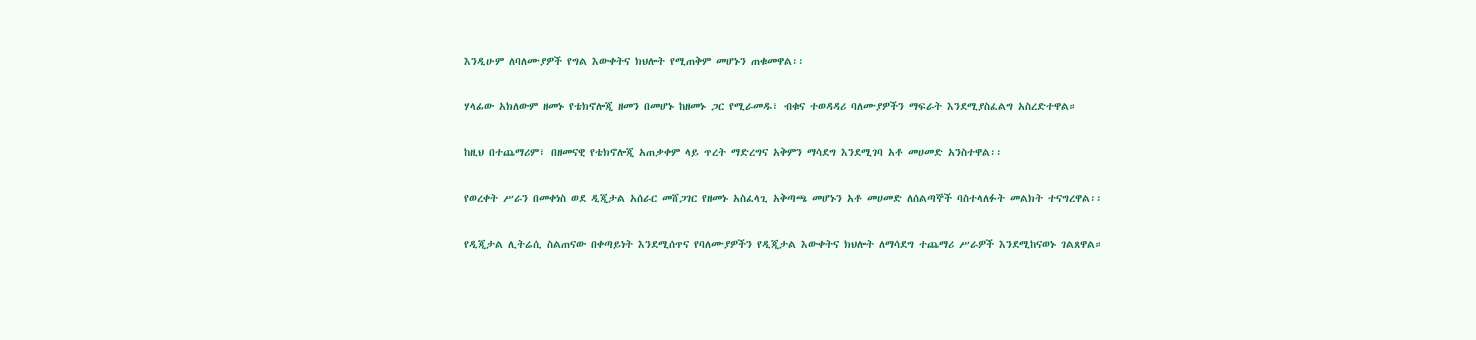እንዲሁም ለባለሙያዎች የግል እውቀትና ክህሎት የሚጠቅም መሆኑን ጠቁመዋል፡፡

ሃላፊው አክለውም ዘመኑ የቴክኖሎጂ ዘመን በመሆኑ ከዘመኑ ጋር የሚራመዱ፣ ብቁና ተወዳዳሪ ባለሙያዎችን ማፍራት እንደሚያስፈልግ አስረድተዋል።

ከዚህ በተጨማሪም፣ በዘመናዊ የቴክኖሎጂ አጠቃቀም ላይ ጥረት ማድረግና አቅምን ማሳደግ እንደሚገባ አቶ መሀመድ አንስተዋል፡፡

የወረቀት ሥራን በመቀነስ ወደ ዲጂታል አሰራር መሸጋገር የዘመኑ አስፈላጊ አቅጣጫ መሆኑን አቶ መሀመድ ለሰልጣኞች ባስተላለፉት መልክት ተናግረዋል፡፡

የዲጂታል ሊትሬሲ ስልጠናው በቀጣይነት እንደሚሰጥና የባለሙያዎችን የዲጂታል እውቀትና ክህሎት ለማሳደግ ተጨማሪ ሥራዎች እንደሚከናወኑ ገልጸዋል።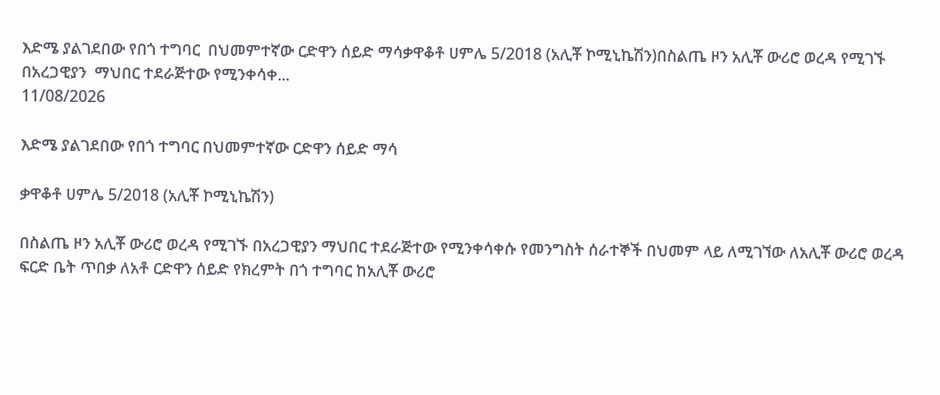እድሜ ያልገደበው የበጎ ተግባር  በህመምተኛው ርድዋን ሰይድ ማሳቃዋቆቶ ሀምሌ 5/2018 (አሊቾ ኮሚኒኬሽን)በስልጤ ዞን አሊቾ ውሪሮ ወረዳ የሚገኙ በአረጋዊያን  ማህበር ተደራጅተው የሚንቀሳቀ...
11/08/2026

እድሜ ያልገደበው የበጎ ተግባር በህመምተኛው ርድዋን ሰይድ ማሳ

ቃዋቆቶ ሀምሌ 5/2018 (አሊቾ ኮሚኒኬሽን)

በስልጤ ዞን አሊቾ ውሪሮ ወረዳ የሚገኙ በአረጋዊያን ማህበር ተደራጅተው የሚንቀሳቀሱ የመንግስት ሰራተኞች በህመም ላይ ለሚገኘው ለአሊቾ ውሪሮ ወረዳ ፍርድ ቤት ጥበቃ ለአቶ ርድዋን ሰይድ የክረምት በጎ ተግባር ከአሊቾ ውሪሮ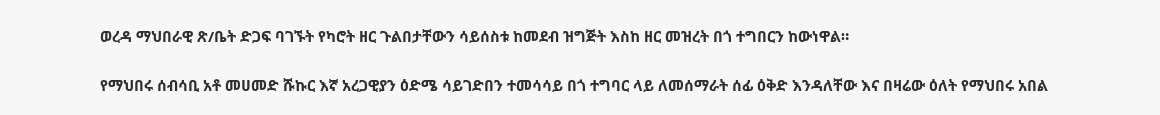ወረዳ ማህበራዊ ጽ/ቤት ድጋፍ ባገኙት የካሮት ዘር ጉልበታቸውን ሳይሰስቱ ከመደብ ዝግጅት እስከ ዘር መዝረት በጎ ተግበርን ከውነዋል።

የማህበሩ ሰብሳቢ አቶ መሀመድ ሹኩር እኛ አረጋዊያን ዕድሜ ሳይገድበን ተመሳሳይ በጎ ተግባር ላይ ለመሰማራት ሰፊ ዕቅድ እንዳለቸው እና በዛሬው ዕለት የማህበሩ አበል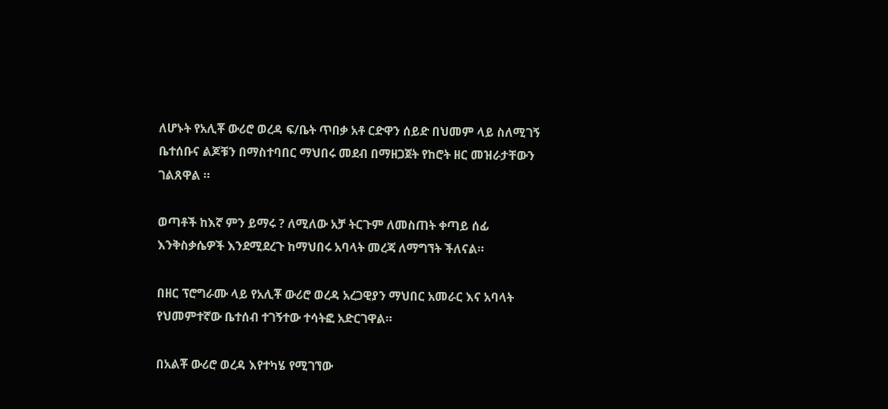ለሆኑት የአሊቾ ውሪሮ ወረዳ ፍ/ቤት ጥበቃ አቶ ርድዋን ሰይድ በህመም ላይ ስለሚገኝ ቤተሰቡና ልጆቹን በማስተባበር ማህበሩ መደብ በማዘጋጀት የከሮት ዘር መዝራታቸውን ገልጸዋል ።

ወጣቶች ከእኛ ምን ይማሩ ? ለሚለው አቻ ትርጉም ለመስጠት ቀጣይ ሰፊ እንቅስቃሴዎች እንደሚደረጉ ከማህበሩ አባላት መረጃ ለማግኘት ችለናል።

በዘር ፕሮግራሙ ላይ የአሊቾ ውሪሮ ወረዳ አረጋዊያን ማህበር አመራር እና አባላት የህመምተኛው ቤተሰብ ተገኝተው ተሳትፎ አድርገዋል።

በአልቾ ውሪሮ ወረዳ እየተካሄ የሚገኘው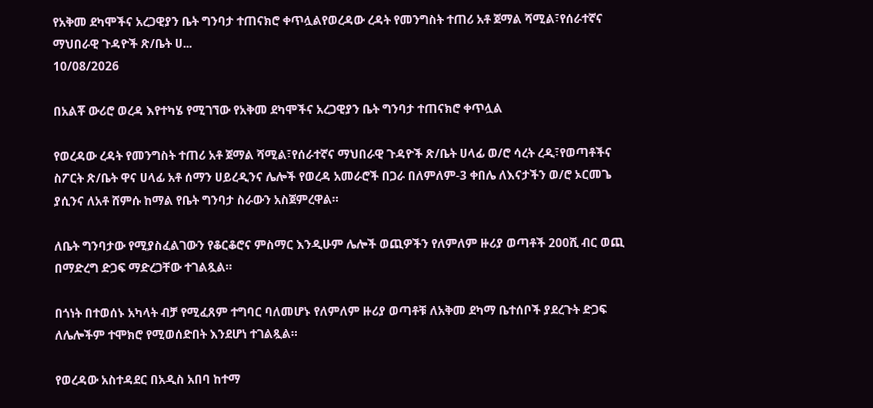የአቅመ ደካሞችና አረጋዊያን ቤት ግንባታ ተጠናክሮ ቀጥሏልየወረዳው ረዳት የመንግስት ተጠሪ አቶ ጀማል ሻሚል፣የሰራተኛና ማህበራዊ ጉዳዮች ጽ/ቤት ሀ...
10/08/2026

በአልቾ ውሪሮ ወረዳ እየተካሄ የሚገኘው የአቅመ ደካሞችና አረጋዊያን ቤት ግንባታ ተጠናክሮ ቀጥሏል

የወረዳው ረዳት የመንግስት ተጠሪ አቶ ጀማል ሻሚል፣የሰራተኛና ማህበራዊ ጉዳዮች ጽ/ቤት ሀላፊ ወ/ሮ ሳረት ረዲ፣የወጣቶችና ስፖርት ጽ/ቤት ዋና ሀላፊ አቶ ሰማን ሀይረዲንና ሌሎች የወረዳ አመራሮች በጋራ በለምለም-3 ቀበሌ ለእናታችን ወ/ሮ ኦርመጌ ያሲንና ለአቶ ሸምሱ ከማል የቤት ግንባታ ስራውን አስጀምረዋል።

ለቤት ግንባታው የሚያስፈልገውን የቆርቆሮና ምስማር እንዲሁም ሌሎች ወጪዎችን የለምለም ዙሪያ ወጣቶች 200ሺ ብር ወጪ በማድረግ ድጋፍ ማድረጋቸው ተገልጿል።

በጎነት በተወሰኑ አካላት ብቻ የሚፈጸም ተግባር ባለመሆኑ የለምለም ዙሪያ ወጣቶቹ ለአቅመ ደካማ ቤተሰቦች ያደረጉት ድጋፍ ለሌሎችም ተሞክሮ የሚወሰድበት እንደሆነ ተገልጿል።

የወረዳው አስተዳደር በአዲስ አበባ ከተማ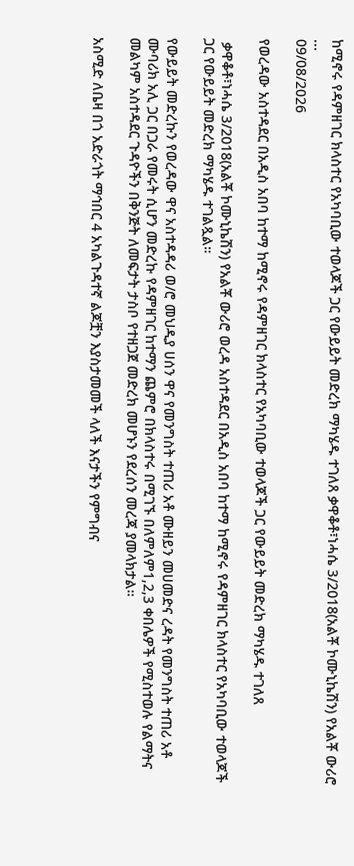ከሚኖሩ የዳምዘገር ክላስተር የአካባቢው ተወላጆች ጋር የውይይት መድረክ ማካሄዱ ተገለጸ ቃዋቆቶ፣ነሓሴ 3/2018(አልቾ ኮሙኒኬሽን) የአልቾ ውሪሮ ...
09/08/2026

የወረዳው አስተዳደር በአዲስ አበባ ከተማ ከሚኖሩ የዳምዘገር ክላስተር የአካባቢው ተወላጆች ጋር የውይይት መድረክ ማካሄዱ ተገለጸ

 ቃዋቆቶ፣ነሓሴ 3/2018(አልቾ ኮሙኒኬሽን) የአልቾ ውሪሮ ወረዳ አስተዳደር በአዲስ አበባ ከተማ ከሚኖሩ የዳምዘገር ክላስተር የአካባቢው ተወላጆች ጋር የውይይት መድረክ ማካሄዱ ተገልጿል።

የውይይት መድረኩን የወረዳው ዋና አስተዳዳሪ ወ/ሮ መህዲያ ሀሰን ዋና የመንግስት ተጠሪ አቶ ሙዘይን መሀመድና ረዳት የመንግስት ተጠሪ አቶ ሙባሪክ አሊ ጋር በጋራ የመሩት ሲሆን መድረኩ የዳምዘገር ከተማን ጨምሮ በክላስተሩ በሚገኙ በለምለም1,2,3 ቀበሌዎች የሚስተወሉ የልማትና መልካም አስተዳደር ጉዳዮችን በቅንጅት ለመፍታት ታስቦ የተዘጋጀ መድረክ መሆኑን የደረሰን መረጃ ያመላክታል።

አስሚድ ለቤዛ በጎ አድራጎት ማኅበር 4 አካልጉዳተኛ ልጆቿን እያስታመመች ላለች እናታችን የምግብና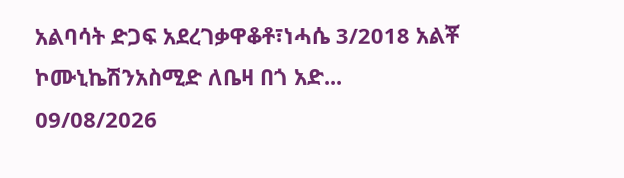አልባሳት ድጋፍ አደረገቃዋቆቶ፣ነሓሴ 3/2018 አልቾ ኮሙኒኬሽንአስሚድ ለቤዛ በጎ አድ...
09/08/2026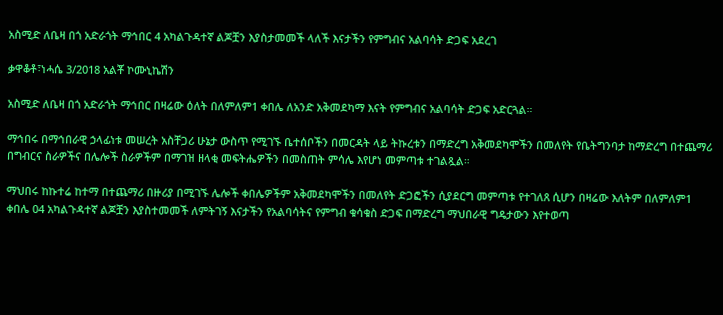አስሚድ ለቤዛ በጎ አድራጎት ማኅበር 4 አካልጉዳተኛ ልጆቿን እያስታመመች ላለች እናታችን የምግብና አልባሳት ድጋፍ አደረገ

ቃዋቆቶ፣ነሓሴ 3/2018 አልቾ ኮሙኒኬሽን

አስሚድ ለቤዛ በጎ አድራጎት ማኅበር በዛሬው ዕለት በለምለም1 ቀበሌ ለአንድ አቅመደካማ እናት የምግብና አልባሳት ድጋፍ አድርጓል።

ማኅበሩ በማኅበራዊ ኃላፊነቱ መሠረት አስቸጋሪ ሁኔታ ውስጥ የሚገኙ ቤተሰቦችን በመርዳት ላይ ትኩረቱን በማድረግ አቅመደካሞችን በመለየት የቤትግንባታ ከማድረግ በተጨማሪ በግብርና ስራዎችና በሌሎች ስራዎችም በማገዝ ዘላቂ መፍትሔዎችን በመስጠት ምሳሌ እየሆነ መምጣቱ ተገልጿል።

ማህበሩ ከኩተሬ ከተማ በተጨማሪ በዙሪያ በሚገኙ ሌሎች ቀበሌዎችም አቅመደካሞችን በመለየት ድጋፎችን ሲያደርግ መምጣቱ የተገለጸ ሲሆን በዛሬው እለትም በለምለም1 ቀበሌ 04 አካልጉዳተኛ ልጆቿን እያስተመመች ለምትገኝ እናታችን የአልባሳትና የምግብ ቁሳቁስ ድጋፍ በማድረግ ማህበራዊ ግዴታውን እየተወጣ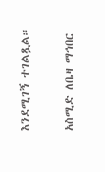እንደሚገኝ ተገልጿል።

አስሚድ ለቤዛ ማኅበር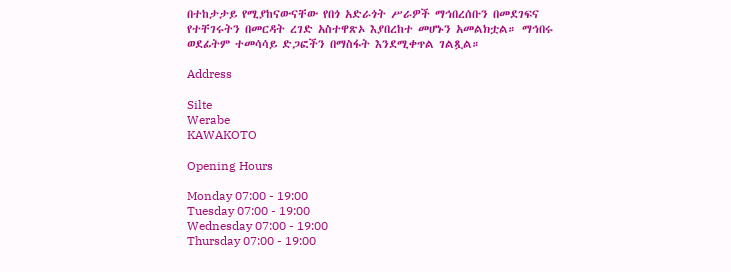በተከታታይ የሚያከናውናቸው የበጎ አድራጎት ሥራዎች ማኅበረሰቡን በመደገፍና የተቸገሩትን በመርዳት ረገድ አስተዋጽኦ እያበረከተ መሆኑን አመልክቷል። ማኅበሩ ወደፊትም ተመሳሳይ ድጋፎችን በማስፋት እንደሚቀጥል ገልጿል።

Address

Silte
Werabe
KAWAKOTO

Opening Hours

Monday 07:00 - 19:00
Tuesday 07:00 - 19:00
Wednesday 07:00 - 19:00
Thursday 07:00 - 19:00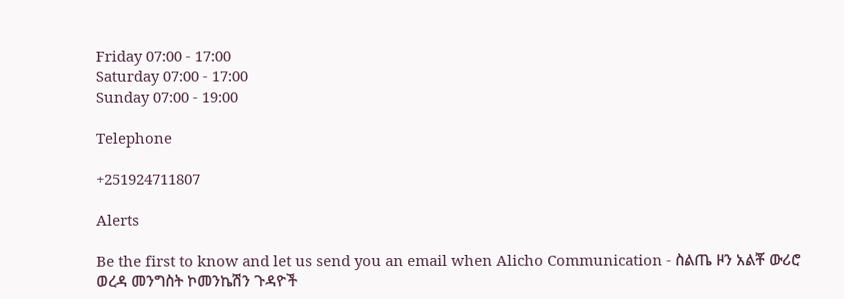Friday 07:00 - 17:00
Saturday 07:00 - 17:00
Sunday 07:00 - 19:00

Telephone

+251924711807

Alerts

Be the first to know and let us send you an email when Alicho Communication - ስልጤ ዞን አልቾ ውሪሮ ወረዳ መንግስት ኮመንኬሽን ጉዳዮች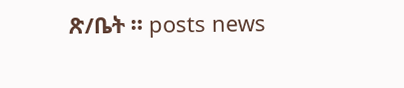ጽ/ቤት ። posts news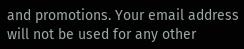and promotions. Your email address will not be used for any other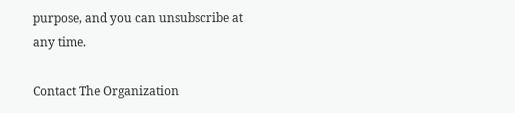purpose, and you can unsubscribe at any time.

Contact The Organization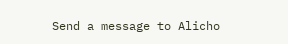Send a message to Alicho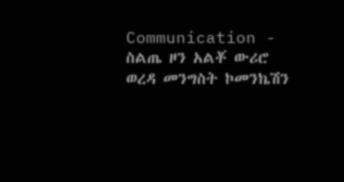Communication - ስልጤ ዞን አልቾ ውሪሮ ወረዳ መንግስት ኮመንኬሽን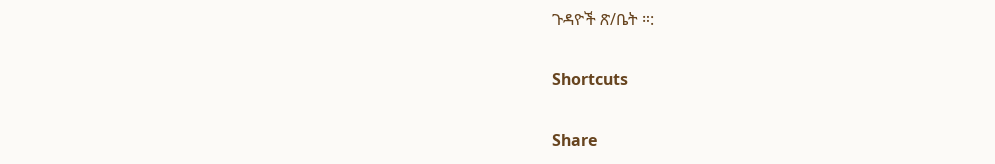ጉዳዮች ጽ/ቤት ።:

Shortcuts

Share